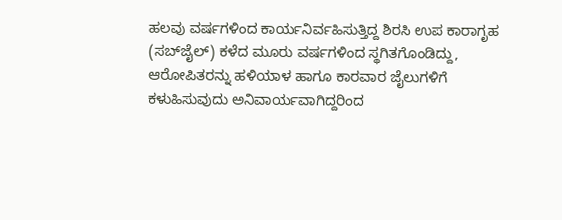ಹಲವು ವರ್ಷಗಳಿಂದ ಕಾರ್ಯನಿರ್ವಹಿಸುತ್ತಿದ್ದ ಶಿರಸಿ ಉಪ ಕಾರಾಗೃಹ (ಸಬ್‌ಜೈಲ್‌) ಕಳೆದ ಮೂರು ವರ್ಷಗಳಿಂದ ಸ್ಥಗಿತಗೊಂಡಿದ್ದು, ಆರೋಪಿತರನ್ನು ಹಳಿಯಾಳ ಹಾಗೂ ಕಾರವಾರ ಜೈಲುಗಳಿಗೆ ಕಳುಹಿಸುವುದು ಅನಿವಾರ್ಯವಾಗಿದ್ದರಿಂದ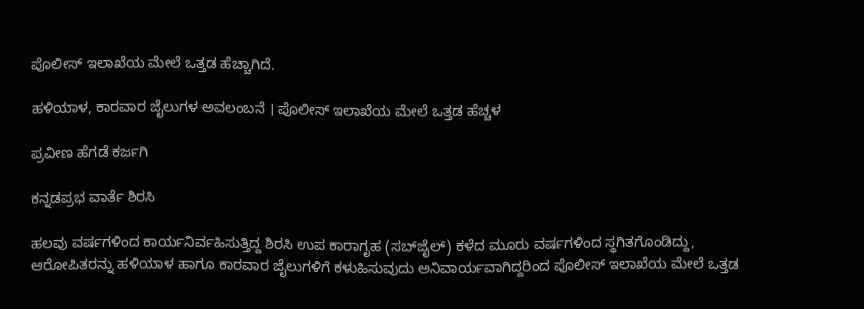ಪೊಲೀಸ್‌ ಇಲಾಖೆಯ ಮೇಲೆ ಒತ್ತಡ ಹೆಚ್ಚಾಗಿದೆ.

ಹಳಿಯಾಳ, ಕಾರವಾರ ಜೈಲುಗಳ ಅವಲಂಬನೆ । ಪೊಲೀಸ್‌ ಇಲಾಖೆಯ ಮೇಲೆ ಒತ್ತಡ ಹೆಚ್ಚಳ

ಪ್ರವೀಣ ಹೆಗಡೆ ಕರ್ಜಗಿ

ಕನ್ನಡಪ್ರಭ ವಾರ್ತೆ ಶಿರಸಿ

ಹಲವು ವರ್ಷಗಳಿಂದ ಕಾರ್ಯನಿರ್ವಹಿಸುತ್ತಿದ್ದ ಶಿರಸಿ ಉಪ ಕಾರಾಗೃಹ (ಸಬ್‌ಜೈಲ್‌) ಕಳೆದ ಮೂರು ವರ್ಷಗಳಿಂದ ಸ್ಥಗಿತಗೊಂಡಿದ್ದು, ಆರೋಪಿತರನ್ನು ಹಳಿಯಾಳ ಹಾಗೂ ಕಾರವಾರ ಜೈಲುಗಳಿಗೆ ಕಳುಹಿಸುವುದು ಅನಿವಾರ್ಯವಾಗಿದ್ದರಿಂದ ಪೊಲೀಸ್‌ ಇಲಾಖೆಯ ಮೇಲೆ ಒತ್ತಡ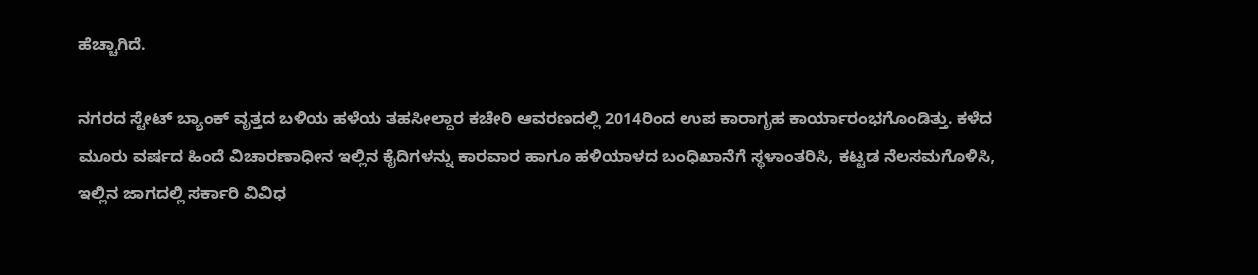ಹೆಚ್ಚಾಗಿದೆ.

ನಗರದ ಸ್ಟೇಟ್‌ ಬ್ಯಾಂಕ್‌ ವೃತ್ತದ ಬಳಿಯ ಹಳೆಯ ತಹಸೀಲ್ದಾರ ಕಚೇರಿ ಆವರಣದಲ್ಲಿ 2014ರಿಂದ ಉಪ ಕಾರಾಗೃಹ ಕಾರ್ಯಾರಂಭಗೊಂಡಿತ್ತು. ಕಳೆದ ಮೂರು ವರ್ಷದ ಹಿಂದೆ ವಿಚಾರಣಾಧೀನ ಇಲ್ಲಿನ ಕೈದಿಗಳನ್ನು ಕಾರವಾರ ಹಾಗೂ ಹಳಿಯಾಳದ ಬಂಧಿಖಾನೆಗೆ ಸ್ಥಳಾಂತರಿಸಿ, ಕಟ್ಟಡ ನೆಲಸಮಗೊಳಿಸಿ, ಇಲ್ಲಿನ ಜಾಗದಲ್ಲಿ ಸರ್ಕಾರಿ ವಿವಿಧ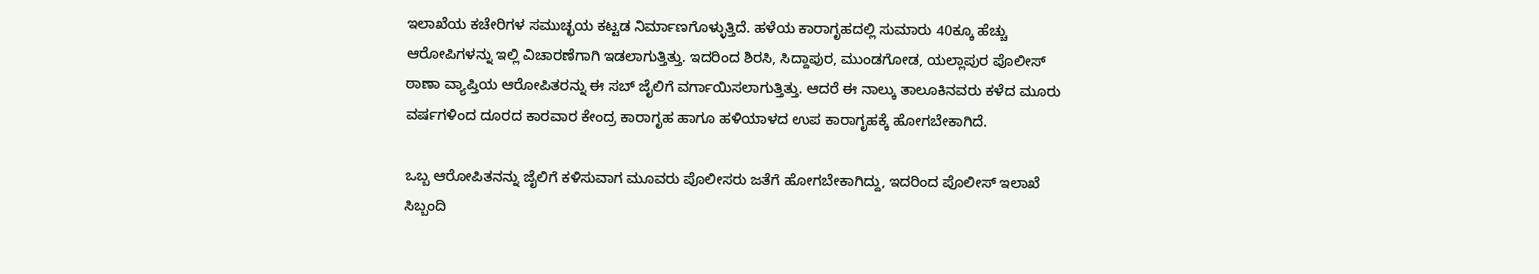ಇಲಾಖೆಯ ಕಚೇರಿಗಳ ಸಮುಚ್ಛಯ ಕಟ್ಟಡ ನಿರ್ಮಾಣಗೊಳ್ಳುತ್ತಿದೆ. ಹಳೆಯ ಕಾರಾಗೃಹದಲ್ಲಿ ಸುಮಾರು 40ಕ್ಕೂ ಹೆಚ್ಚು ಆರೋಪಿಗಳನ್ನು ಇಲ್ಲಿ ವಿಚಾರಣೆಗಾಗಿ ಇಡಲಾಗುತ್ತಿತ್ತು. ಇದರಿಂದ ಶಿರಸಿ, ಸಿದ್ದಾಪುರ, ಮುಂಡಗೋಡ, ಯಲ್ಲಾಪುರ ಪೊಲೀಸ್ ಠಾಣಾ ವ್ಯಾಪ್ತಿಯ ಆರೋಪಿತರನ್ನು ಈ ಸಬ್ ಜೈಲಿಗೆ ವರ್ಗಾಯಿಸಲಾಗುತ್ತಿತ್ತು. ಆದರೆ ಈ ನಾಲ್ಕು ತಾಲೂಕಿನವರು ಕಳೆದ ಮೂರು ವರ್ಷಗಳಿಂದ ದೂರದ ಕಾರವಾರ ಕೇಂದ್ರ ಕಾರಾಗೃಹ ಹಾಗೂ ಹಳಿಯಾಳದ ಉಪ ಕಾರಾಗೃಹಕ್ಕೆ ಹೋಗಬೇಕಾಗಿದೆ.

ಒಬ್ಬ ಆರೋಪಿತನನ್ನು ಜೈಲಿಗೆ ಕಳಿಸುವಾಗ ಮೂವರು ಪೊಲೀಸರು ಜತೆಗೆ ಹೋಗಬೇಕಾಗಿದ್ದು, ಇದರಿಂದ ಪೊಲೀಸ್ ಇಲಾಖೆ ಸಿಬ್ಬಂದಿ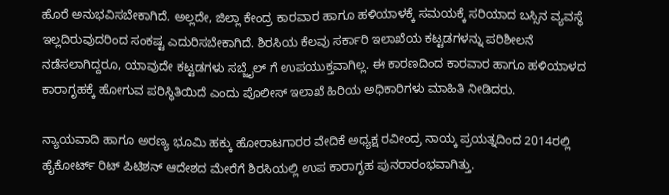ಹೊರೆ ಅನುಭವಿಸಬೇಕಾಗಿದೆ. ಅಲ್ಲದೇ, ಜಿಲ್ಲಾ ಕೇಂದ್ರ ಕಾರವಾರ ಹಾಗೂ ಹಳಿಯಾಳಕ್ಕೆ ಸಮಯಕ್ಕೆ ಸರಿಯಾದ ಬಸ್ಸಿನ ವ್ಯವಸ್ಥೆ ಇಲ್ಲದಿರುವುದರಿಂದ ಸಂಕಷ್ಟ ಎದುರಿಸಬೇಕಾಗಿದೆ. ಶಿರಸಿಯ ಕೆಲವು ಸರ್ಕಾರಿ ಇಲಾಖೆಯ ಕಟ್ಟಡಗಳನ್ನು ಪರಿಶೀಲನೆ ನಡೆಸಲಾಗಿದ್ದರೂ, ಯಾವುದೇ ಕಟ್ಟಡಗಳು ಸಬ್ಜೈಲ್ ಗೆ ಉಪಯುಕ್ತವಾಗಿಲ್ಲ. ಈ ಕಾರಣದಿಂದ ಕಾರವಾರ ಹಾಗೂ ಹಳಿಯಾಳದ ಕಾರಾಗೃಹಕ್ಕೆ ಹೋಗುವ ಪರಿಸ್ಥಿತಿಯಿದೆ ಎಂದು ಪೊಲೀಸ್ ಇಲಾಖೆ ಹಿರಿಯ ಅಧಿಕಾರಿಗಳು ಮಾಹಿತಿ ನೀಡಿದರು.

ನ್ಯಾಯವಾದಿ ಹಾಗೂ ಅರಣ್ಯ ಭೂಮಿ ಹಕ್ಕು ಹೋರಾಟಗಾರರ ವೇದಿಕೆ ಅಧ್ಯಕ್ಷ ರವೀಂದ್ರ ನಾಯ್ಕ ಪ್ರಯತ್ನದಿಂದ 2014ರಲ್ಲಿ ಹೈಕೋರ್ಟ್ ರಿಟ್ ಪಿಟಿಶನ್ ಆದೇಶದ ಮೇರೆಗೆ ಶಿರಸಿಯಲ್ಲಿ ಉಪ ಕಾರಾಗೃಹ ಪುನರಾರಂಭವಾಗಿತ್ತು.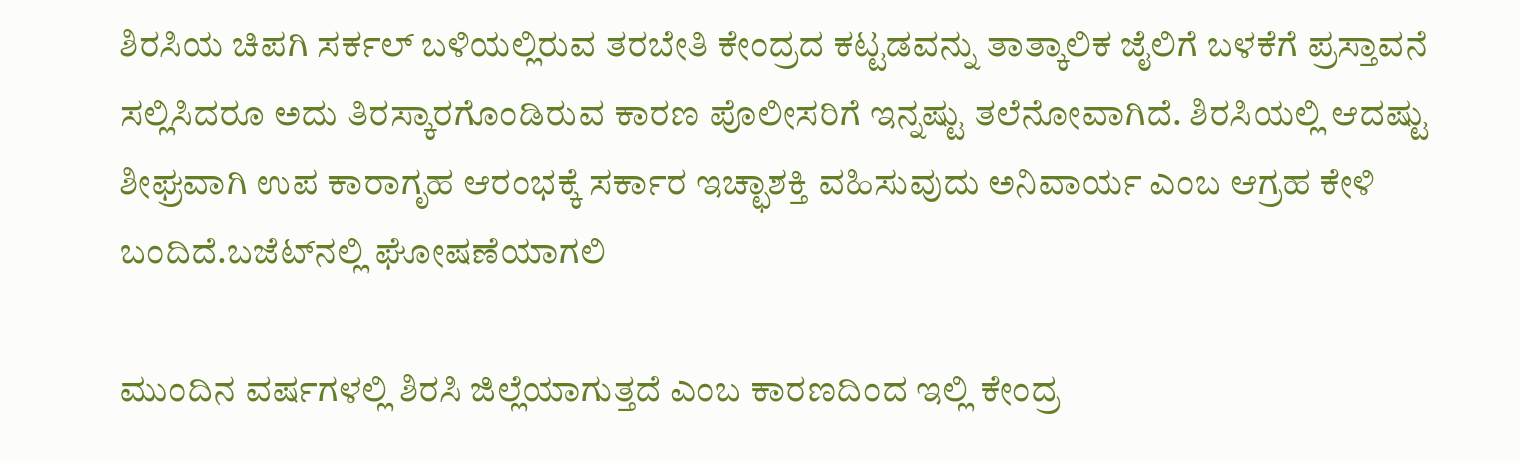ಶಿರಸಿಯ ಚಿಪಗಿ ಸರ್ಕಲ್‌ ಬಳಿಯಲ್ಲಿರುವ ತರಬೇತಿ ಕೇಂದ್ರದ ಕಟ್ಟಡವನ್ನು ತಾತ್ಕಾಲಿಕ ಜೈಲಿಗೆ ಬಳಕೆಗೆ ಪ್ರಸ್ತಾವನೆ ಸಲ್ಲಿಸಿದರೂ ಅದು ತಿರಸ್ಕಾರಗೊಂಡಿರುವ ಕಾರಣ ಪೊಲೀಸರಿಗೆ ಇನ್ನಷ್ಟು ತಲೆನೋವಾಗಿದೆ. ಶಿರಸಿಯಲ್ಲಿ ಆದಷ್ಟು ಶೀಘ್ರವಾಗಿ ಉಪ ಕಾರಾಗೃಹ ಆರಂಭಕ್ಕೆ ಸರ್ಕಾರ ಇಚ್ಛಾಶಕ್ತಿ ವಹಿಸುವುದು ಅನಿವಾರ್ಯ ಎಂಬ ಆಗ್ರಹ ಕೇಳಿ ಬಂದಿದೆ.ಬಜೆಟ್‌ನಲ್ಲಿ ಘೋಷಣೆಯಾಗಲಿ

ಮುಂದಿನ ವರ್ಷಗಳಲ್ಲಿ ಶಿರಸಿ ಜಿಲ್ಲೆಯಾಗುತ್ತದೆ ಎಂಬ ಕಾರಣದಿಂದ ಇಲ್ಲಿ ಕೇಂದ್ರ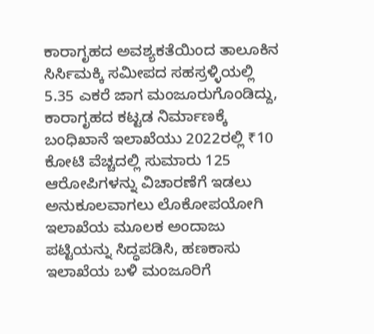ಕಾರಾಗೃಹದ ಅವಶ್ಯಕತೆಯಿಂದ ತಾಲೂಕಿನ ಸಿರ್ಸಿಮಕ್ಕಿ ಸಮೀಪದ ಸಹಸ್ರಳ್ಳಿಯಲ್ಲಿ 5.35 ಎಕರೆ ಜಾಗ ಮಂಜೂರುಗೊಂಡಿದ್ದು, ಕಾರಾಗೃಹದ ಕಟ್ಟಡ ನಿರ್ಮಾಣಕ್ಕೆ ಬಂಧಿಖಾನೆ ಇಲಾಖೆಯು 2022ರಲ್ಲಿ ₹10 ಕೋಟಿ ವೆಚ್ಚದಲ್ಲಿ ಸುಮಾರು 125 ಆರೋಪಿಗಳನ್ನು ವಿಚಾರಣೆಗೆ ಇಡಲು ಅನುಕೂಲವಾಗಲು ಲೊಕೋಪಯೋಗಿ ಇಲಾಖೆಯ ಮೂಲಕ ಅಂದಾಜು ಪಟ್ಟಿಯನ್ನು ಸಿದ್ಧಪಡಿಸಿ, ಹಣಕಾಸು ಇಲಾಖೆಯ ಬಳಿ ಮಂಜೂರಿಗೆ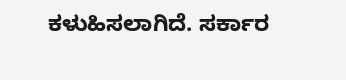ಕಳುಹಿಸಲಾಗಿದೆ. ಸರ್ಕಾರ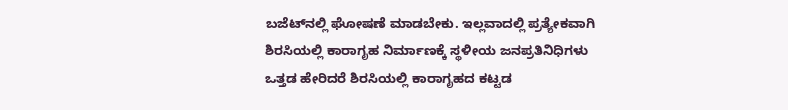ಬಜೆಟ್‌ನಲ್ಲಿ ಘೋಷಣೆ ಮಾಡಬೇಕು. ಇಲ್ಲವಾದಲ್ಲಿ ಪ್ರತ್ಯೇಕವಾಗಿ ಶಿರಸಿಯಲ್ಲಿ ಕಾರಾಗೃಹ ನಿರ್ಮಾಣಕ್ಕೆ ಸ್ಥಳೀಯ ಜನಪ್ರತಿನಿಧಿಗಳು ಒತ್ತಡ ಹೇರಿದರೆ ಶಿರಸಿಯಲ್ಲಿ ಕಾರಾಗೃಹದ ಕಟ್ಟಡ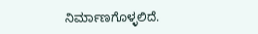ನಿರ್ಮಾಣಗೊಳ್ಳಲಿದೆ.